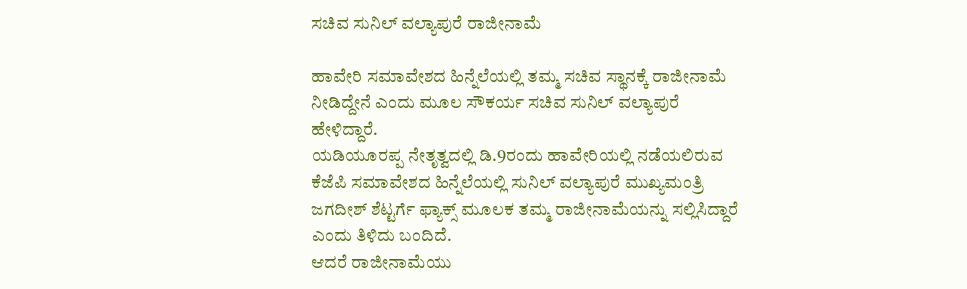ಸಚಿವ ಸುನಿಲ್ ವಲ್ಯಾಪುರೆ ರಾಜೀನಾಮೆ

ಹಾವೇರಿ ಸಮಾವೇಶದ ಹಿನ್ನೆಲೆಯಲ್ಲಿ ತಮ್ಮ ಸಚಿವ ಸ್ಥಾನಕ್ಕೆ ರಾಜೀನಾಮೆ ನೀಡಿದ್ದೇನೆ ಎಂದು ಮೂಲ ಸೌಕರ್ಯ ಸಚಿವ ಸುನಿಲ್ ವಲ್ಯಾಪುರೆ ಹೇಳಿದ್ದಾರೆ.
ಯಡಿಯೂರಪ್ಪ ನೇತೃತ್ವದಲ್ಲಿ ಡಿ.9ರಂದು ಹಾವೇರಿಯಲ್ಲಿ ನಡೆಯಲಿರುವ ಕೆಜೆಪಿ ಸಮಾವೇಶದ ಹಿನ್ನೆಲೆಯಲ್ಲಿ ಸುನಿಲ್ ವಲ್ಯಾಪುರೆ ಮುಖ್ಯಮಂತ್ರಿ ಜಗದೀಶ್ ಶೆಟ್ಟರ್ಗೆ ಫ್ಯಾಕ್ಸ್ ಮೂಲಕ ತಮ್ಮ ರಾಜೀನಾಮೆಯನ್ನು ಸಲ್ಲಿಸಿದ್ದಾರೆ ಎಂದು ತಿಳಿದು ಬಂದಿದೆ.
ಆದರೆ ರಾಜೀನಾಮೆಯು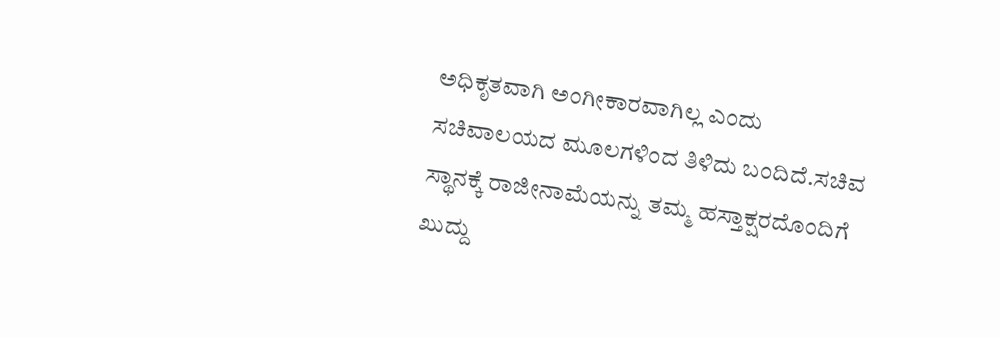ಅಧಿಕೃತವಾಗಿ ಅಂಗೀಕಾರವಾಗಿಲ್ಲ ಎಂದು ಸಚಿವಾಲಯದ ಮೂಲಗಳಿಂದ ತಿಳಿದು ಬಂದಿದೆ.ಸಚಿವ ಸ್ಥಾನಕ್ಕೆ ರಾಜೀನಾಮೆಯನ್ನು ತಮ್ಮ ಹಸ್ತಾಕ್ಷರದೊಂದಿಗೆ ಖುದ್ದು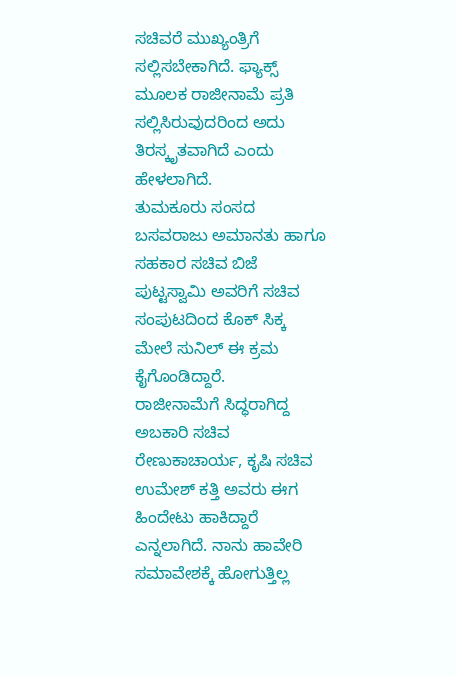ಸಚಿವರೆ ಮುಖ್ಯಂತ್ರಿಗೆ ಸಲ್ಲಿಸಬೇಕಾಗಿದೆ. ಫ್ಯಾಕ್ಸ್ ಮೂಲಕ ರಾಜೀನಾಮೆ ಪ್ರತಿ ಸಲ್ಲಿಸಿರುವುದರಿಂದ ಅದು ತಿರಸ್ಕೃತವಾಗಿದೆ ಎಂದು ಹೇಳಲಾಗಿದೆ.
ತುಮಕೂರು ಸಂಸದ ಬಸವರಾಜು ಅಮಾನತು ಹಾಗೂ ಸಹಕಾರ ಸಚಿವ ಬಿಜೆ ಪುಟ್ಟಸ್ವಾಮಿ ಅವರಿಗೆ ಸಚಿವ ಸಂಪುಟದಿಂದ ಕೊಕ್ ಸಿಕ್ಕ ಮೇಲೆ ಸುನಿಲ್ ಈ ಕ್ರಮ ಕೈಗೊಂಡಿದ್ದಾರೆ.
ರಾಜೀನಾಮೆಗೆ ಸಿದ್ಧರಾಗಿದ್ದ ಅಬಕಾರಿ ಸಚಿವ ರೇಣುಕಾಚಾರ್ಯ, ಕೃಷಿ ಸಚಿವ ಉಮೇಶ್ ಕತ್ತಿ ಅವರು ಈಗ ಹಿಂದೇಟು ಹಾಕಿದ್ದಾರೆ ಎನ್ನಲಾಗಿದೆ. ನಾನು ಹಾವೇರಿ ಸಮಾವೇಶಕ್ಕೆ ಹೋಗುತ್ತಿಲ್ಲ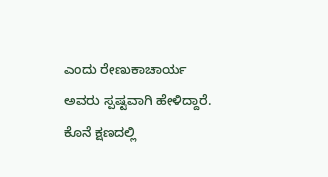ಎಂದು ರೇಣುಕಾಚಾರ್ಯ ಅವರು ಸ್ಪಷ್ಟವಾಗಿ ಹೇಳಿದ್ದಾರೆ. ಕೊನೆ ಕ್ಷಣದಲ್ಲಿ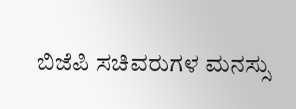ಬಿಜೆಪಿ ಸಚಿವರುಗಳ ಮನಸ್ಸು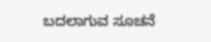ಬದಲಾಗುವ ಸೂಚನೆ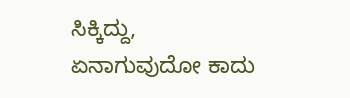ಸಿಕ್ಕಿದ್ದು, ಏನಾಗುವುದೋ ಕಾದು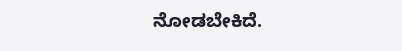ನೋಡಬೇಕಿದೆ.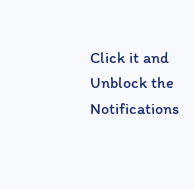Click it and Unblock the Notifications